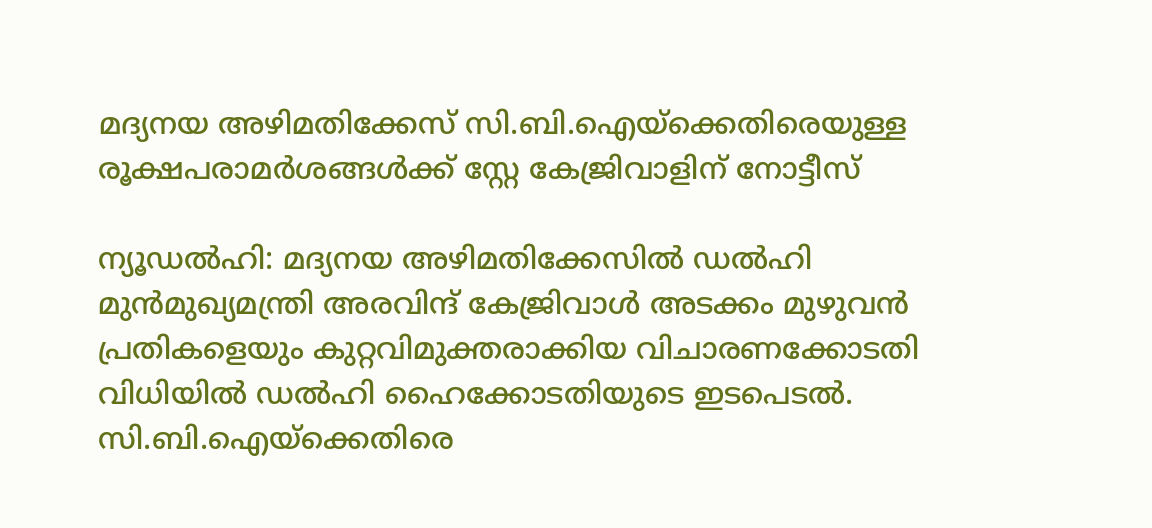മദ്യനയ അഴിമതിക്കേസ് സി.ബി.ഐയ്ക്കെതിരെയുള്ള രൂക്ഷപരാമർശങ്ങൾക്ക് സ്റ്റേ കേജ്രിവാളിന് നോട്ടീസ്

ന്യൂഡൽഹി: മദ്യനയ അഴിമതിക്കേസിൽ ഡൽഹി മുൻമുഖ്യമന്ത്രി അരവിന്ദ് കേജ്രിവാൾ അടക്കം മുഴുവൻ പ്രതികളെയും കുറ്റവിമുക്തരാക്കിയ വിചാരണക്കോടതി വിധിയിൽ ഡൽഹി ഹൈക്കോടതിയുടെ ഇടപെടൽ. സി.ബി.ഐയ്ക്കെതിരെ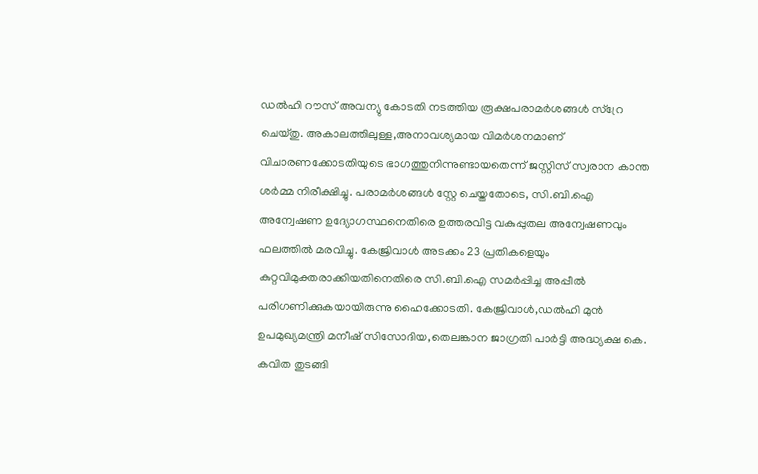ഡൽഹി റൗസ് അവന്യു കോടതി നടത്തിയ രൂക്ഷപരാമർശങ്ങൾ സ്റ്രേ ചെയ്തു. അകാലത്തിലുള്ള,അനാവശ്യമായ വിമർശനമാണ് വിചാരണക്കോടതിയുടെ ഭാഗത്തുനിന്നുണ്ടായതെന്ന് ജസ്റ്റിസ് സ്വരാന കാന്ത ശർമ്മ നിരീക്ഷിച്ചു. പരാമർശങ്ങൾ സ്റ്റേ ചെയ്തതോടെ, സി.ബി.ഐ അന്വേഷണ ഉദ്യോഗസ്ഥനെതിരെ ഉത്തരവിട്ട വകുപ്പുതല അന്വേഷണവും ഫലത്തിൽ മരവിച്ചു. കേജ്രിവാൾ അടക്കം 23 പ്രതികളെയും കുറ്റവിമുക്തരാക്കിയതിനെതിരെ സി.ബി.ഐ സമർപ്പിച്ച അപ്പീൽ പരിഗണിക്കുകയായിരുന്നു ഹൈക്കോടതി. കേജ്രിവാൾ,ഡൽഹി മുൻ ഉപമുഖ്യമന്ത്രി മനീഷ് സിസോദിയ,തെലങ്കാന ജാഗ്രതി പാർട്ടി അദ്ധ്യക്ഷ കെ. കവിത തുടങ്ങി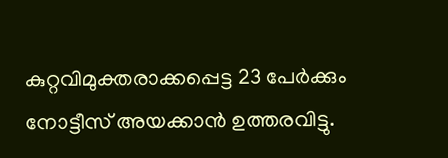കുറ്റവിമുക്തരാക്കപ്പെട്ട 23 പേർക്കും നോട്ടീസ് അയക്കാൻ ഉത്തരവിട്ടു.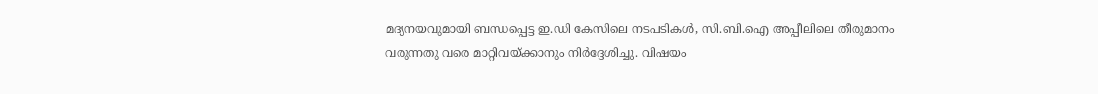മദ്യനയവുമായി ബന്ധപ്പെട്ട ഇ.ഡി കേസിലെ നടപടികൾ, സി.ബി.ഐ അപ്പീലിലെ തീരുമാനം വരുന്നതു വരെ മാറ്റിവയ്ക്കാനും നിർദ്ദേശിച്ചു. വിഷയം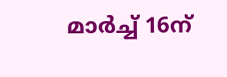മാർച്ച് 16ന്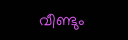വീണ്ടും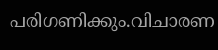പരിഗണിക്കും.വിചാരണ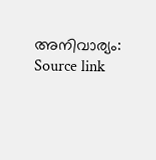അനിവാര്യം:
Source link